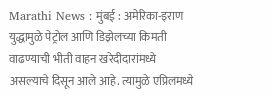Marathi News : मुंबई : अमेरिका-इराण युद्धामुळे पेट्रोल आणि डिझेलच्या किमती वाढण्याची भीती वाहन खरेदीदारांमध्ये असल्याचे दिसून आले आहे. त्यामुळे एप्रिलमध्ये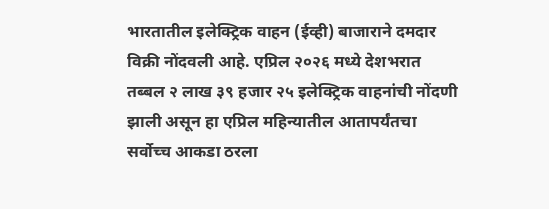भारतातील इलेक्ट्रिक वाहन (ईव्ही) बाजाराने दमदार विक्री नोंदवली आहे. एप्रिल २०२६ मध्ये देशभरात तब्बल २ लाख ३९ हजार २५ इलेक्ट्रिक वाहनांची नोंदणी झाली असून हा एप्रिल महिन्यातील आतापर्यंतचा सर्वोच्च आकडा ठरला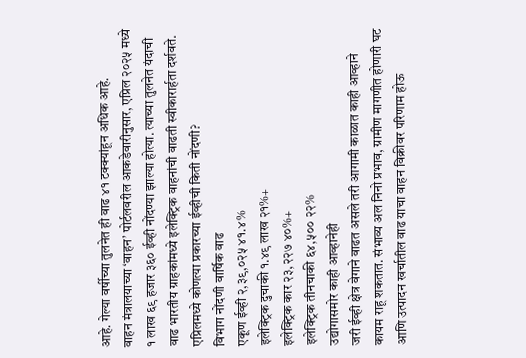आहे. गेल्या वर्षीच्या तुलनेत ही वाढ ४१ टक्क्यांहून अधिक आहे.
वाहन मंत्रालयाच्या ‘वाहन’ पोर्टलवरील आकडेवारीनुसार, एप्रिल २०२५ मध्ये १ लाख ६९ हजार ३६० ईव्ही नोंदण्या झाल्या होत्या. त्याच्या तुलनेत यंदाची वाढ भारतीय ग्राहकांमध्ये इलेक्ट्रिक वाहनांची वाढती स्वीकारार्हता दर्शवते.
एप्रिलमध्ये कोणत्या प्रकारच्या ईव्हीची किती नोंदणी?
विभाग नोंदणी वार्षिक वाढ
एकूण ईव्ही २,३९,०२५ ४१.४%
इलेक्ट्रिक दुचाकी १.४९ लाख २१%+
इलेक्ट्रिक कार २३,२२७ ४०%+
इलेक्ट्रिक तीनचाकी ६४,५०० २२%
उद्योगासमोर काही आव्हानेही
जरी ईव्ही क्षेत्र वेगाने वाढत असले तरी आगामी काळात काही आव्हाने कायम राहू शकतात. संभाव्य अल निनो प्रभाव, ग्रामीण मागणीत होणारी घट आणि उत्पादन खर्चातील वाढ याचा वाहन विक्रीवर परिणाम होऊ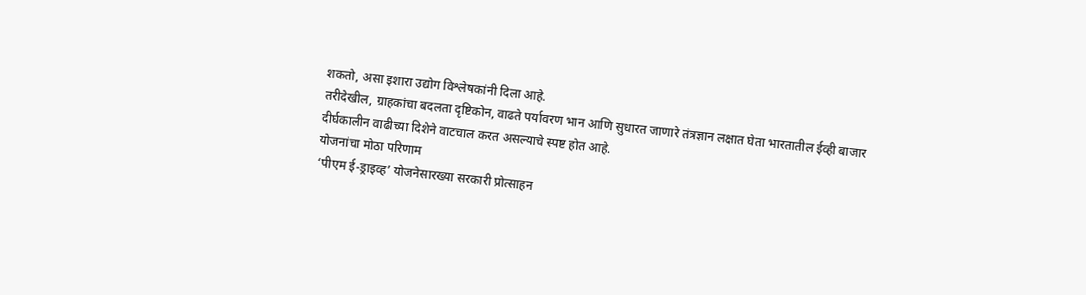शकतो, असा इशारा उद्योग विश्लेषकांनी दिला आहे.
तरीदेखील, ग्राहकांचा बदलता दृष्टिकोन, वाढते पर्यावरण भान आणि सुधारत जाणारे तंत्रज्ञान लक्षात घेता भारतातील ईव्ही बाजार दीर्घकालीन वाढीच्या दिशेने वाटचाल करत असल्याचे स्पष्ट होत आहे.
योजनांचा मोठा परिणाम
‘पीएम ई-ड्राइव्ह’ योजनेसारख्या सरकारी प्रोत्साहन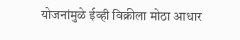योजनांमुळे ईव्ही विक्रीला मोठा आधार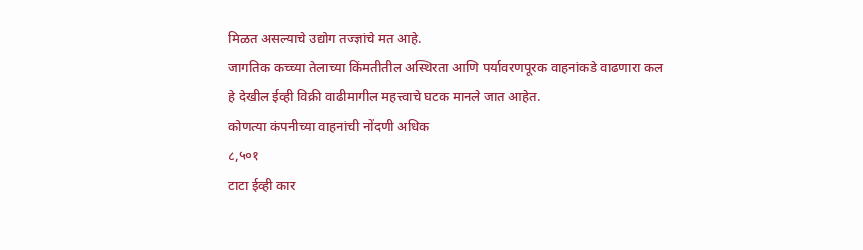मिळत असल्याचे उद्योग तज्ज्ञांचे मत आहे.
जागतिक कच्च्या तेलाच्या किंमतीतील अस्थिरता आणि पर्यावरणपूरक वाहनांकडे वाढणारा कल हे देखील ईव्ही विक्री वाढीमागील महत्त्वाचे घटक मानले जात आहेत.
कोणत्या कंपनीच्या वाहनांची नोंदणी अधिक
८,५०१
टाटा ईव्ही कार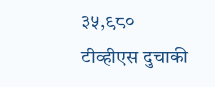३५,९८०
टीव्हीएस दुचाकी